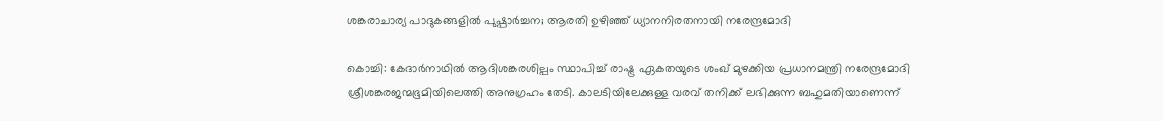ശങ്കരാചാര്യ പാദുകങ്ങളില്‍ പുഷ്പാര്‍ച്ചന; ആരതി ഉഴിഞ്ഞ് ധ്യാനനിരതനായി നരേന്ദ്രമോദി

കൊച്ചി: കേദാര്‍നാഥില്‍ ആദിശങ്കരശില്പം സ്ഥാപിച്ച്‌ രാഷ്ട്ര ഏകതയുടെ ശംഖ് മുഴക്കിയ പ്രധാനമന്ത്രി നരേന്ദ്രമോദി ശ്രീശങ്കരജന്മഭൂമിയിലെത്തി അനുഗ്രഹം തേടി. കാലടിയിലേക്കുള്ള വരവ് തനിക്ക് ലഭിക്കുന്ന ബഹുമതിയാണെന്ന്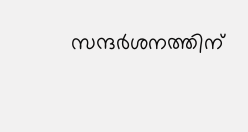സന്ദര്‍ശനത്തിന്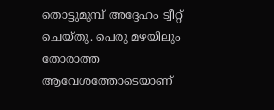തൊട്ടുമുമ്പ് അദ്ദേഹം ട്വീറ്റ് ചെയ്തു. പെരു മഴയിലും തോരാത്ത ആവേശത്തോടെയാണ്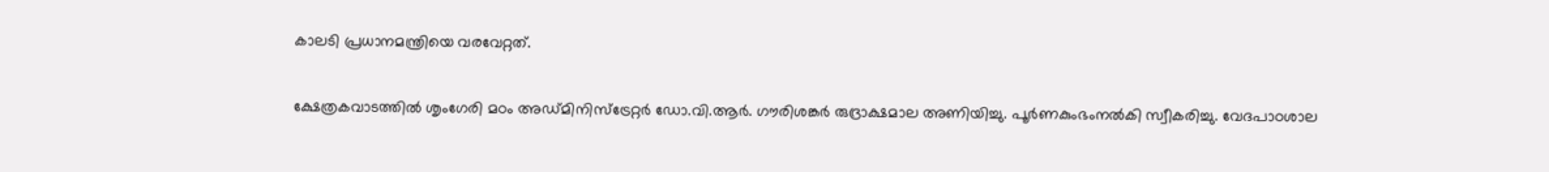കാലടി പ്രധാനമന്ത്രിയെ വരവേറ്റത്.

ക്ഷേത്രകവാടത്തില്‍ ശൃംഗേരി മഠം അഡ്മിനിസ്‌ട്രേറ്റര്‍ ഡോ.വി.ആര്‍. ഗൗരിശങ്കര്‍ രുദ്രാക്ഷമാല അണിയിച്ചു. പൂര്‍ണകുംഭംനല്‍കി സ്വീകരിച്ചു. വേദപാഠശാല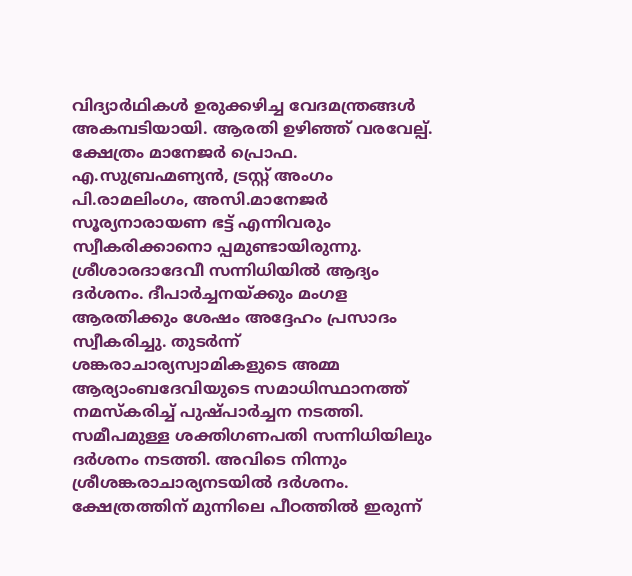വിദ്യാര്‍ഥികള്‍ ഉരുക്കഴിച്ച വേദമന്ത്രങ്ങള്‍ അകമ്പടിയായി. ആരതി ഉഴിഞ്ഞ് വരവേല്പ്. ക്ഷേത്രം മാനേജര്‍ പ്രൊഫ. എ.സുബ്രഹ്മണ്യന്‍, ട്രസ്റ്റ് അംഗം പി.രാമലിംഗം, അസി.മാനേജര്‍ സൂര്യനാരായണ ഭട്ട് എന്നിവരും സ്വീകരിക്കാനൊ പ്പമുണ്ടായിരുന്നു. ശ്രീശാരദാദേവീ സന്നിധിയില്‍ ആദ്യം ദര്‍ശനം. ദീപാര്‍ച്ചനയ്ക്കും മംഗള ആരതിക്കും ശേഷം അദ്ദേഹം പ്രസാദം സ്വീകരിച്ചു. തുടര്‍ന്ന് ശങ്കരാചാര്യസ്വാമികളുടെ അമ്മ ആര്യാംബദേവിയുടെ സമാധിസ്ഥാനത്ത് നമസ്‌കരിച്ച്‌ പുഷ്പാര്‍ച്ചന നടത്തി. സമീപമുള്ള ശക്തിഗണപതി സന്നിധിയിലും ദര്‍ശനം നടത്തി. അവിടെ നിന്നും ശ്രീശങ്കരാചാര്യനടയില്‍ ദര്‍ശനം. ക്ഷേത്രത്തിന് മുന്നിലെ പീഠത്തില്‍ ഇരുന്ന്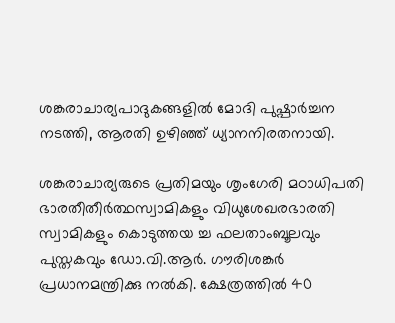ശങ്കരാചാര്യപാദുകങ്ങളില്‍ മോദി പുഷ്പാര്‍ച്ചന നടത്തി, ആരതി ഉഴിഞ്ഞ് ധ്യാനനിരതനായി.

ശങ്കരാചാര്യരുടെ പ്രതിമയും ശൃംഗേരി മഠാധിപതി ഭാരതീതീര്‍ത്ഥസ്വാമികളും വിധുശേഖരഭാരതി സ്വാമികളും കൊടുത്തയ ച്ച ഫലതാംബൂലവും പുസ്തകവും ഡോ.വി.ആര്‍. ഗൗരിശങ്കര്‍ പ്രധാനമന്ത്രിക്കു നല്‍കി. ക്ഷേത്രത്തില്‍ 40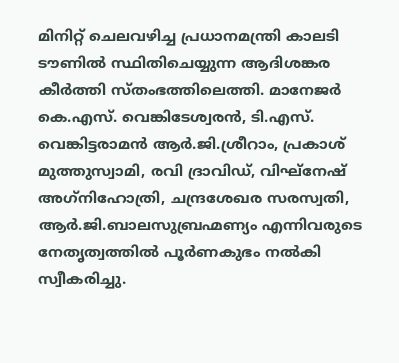മിനിറ്റ് ചെലവഴിച്ച പ്രധാനമന്ത്രി കാലടി ടൗണില്‍ സ്ഥിതിചെയ്യുന്ന ആദിശങ്കര കീര്‍ത്തി സ്തംഭത്തിലെത്തി. മാനേജര്‍ കെ.എസ്. വെങ്കിടേശ്വരന്‍, ടി.എസ്. വെങ്കിട്ടരാമന്‍ ആര്‍.ജി.ശ്രീറാം, പ്രകാശ് മുത്തുസ്വാമി, രവി ദ്രാവിഡ്, വിഘ്‌നേഷ് അഗ്‌നിഹോത്രി, ചന്ദ്രശേഖര സരസ്വതി, ആര്‍.ജി.ബാലസുബ്രഹ്മണ്യം എന്നിവരുടെ നേതൃത്വത്തില്‍ പൂര്‍ണകുഭം നല്‍കി സ്വീകരിച്ചു.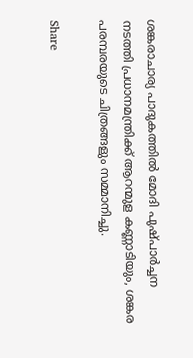ശങ്കരാചാര്യ പാദുകത്തില്‍ മോദി പുഷ്പാര്‍ച്ചന നടത്തി പ്രധാനമന്ത്രിക്ക് ആറന്മുള കണ്ണാടിയും, ശങ്കര പരമ്പരയുടെ ചിത്രങ്ങളും സമ്മാനിച്ചു.

Share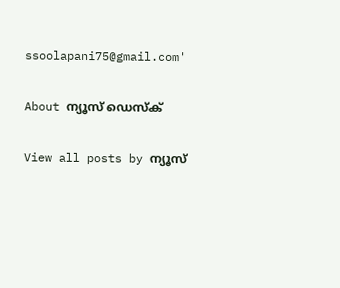ssoolapani75@gmail.com'

About ന്യൂസ് ഡെസ്ക്

View all posts by ന്യൂസ്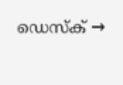ഡെസ്ക് →